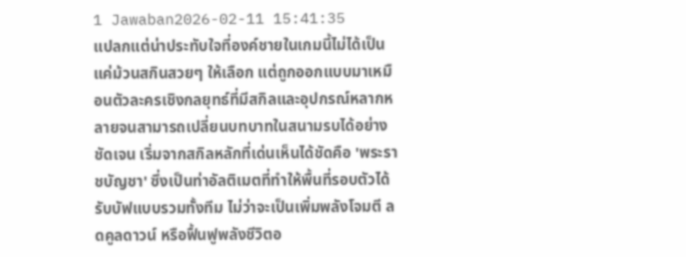1 Jawaban2026-02-11 15:41:35
แปลกแต่น่าประทับใจที่องค์ชายในเกมนี้ไม่ได้เป็นแค่ม้วนสกินสวยๆ ให้เลือก แต่ถูกออกแบบมาเหมือนตัวละครเชิงกลยุทธ์ที่มีสกิลและอุปกรณ์หลากหลายจนสามารถเปลี่ยนบทบาทในสนามรบได้อย่างชัดเจน เริ่มจากสกิลหลักที่เด่นเห็นได้ชัดคือ 'พระราชบัญชา' ซึ่งเป็นท่าอัลติเมตที่ทำให้พื้นที่รอบตัวได้รับบัฟแบบรวมทั้งทีม ไม่ว่าจะเป็นเพิ่มพลังโจมตี ลดคูลดาวน์ หรือฟื้นฟูพลังชีวิตอ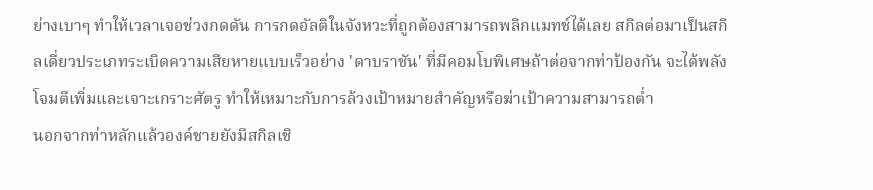ย่างเบาๆ ทำให้เวลาเจอช่วงกดดัน การกดอัลติในจังหวะที่ถูกต้องสามารถพลิกแมทช์ได้เลย สกิลต่อมาเป็นสกิลเดี่ยวประเภทระเบิดความเสียหายแบบเร็วอย่าง 'ดาบราชัน' ที่มีคอมโบพิเศษถ้าต่อจากท่าป้องกัน จะได้พลังโจมตีเพิ่มและเจาะเกราะศัตรู ทำให้เหมาะกับการล้วงเป้าหมายสำคัญหรือฆ่าเป้าความสามารถต่ำ
นอกจากท่าหลักแล้วองค์ชายยังมีสกิลเชิ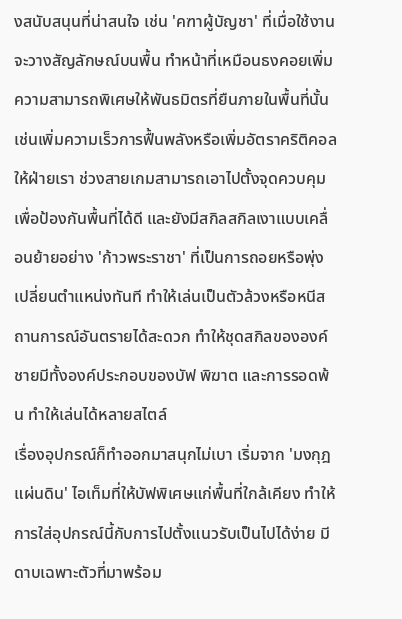งสนับสนุนที่น่าสนใจ เช่น 'คฑาผู้บัญชา' ที่เมื่อใช้งานจะวางสัญลักษณ์บนพื้น ทำหน้าที่เหมือนธงคอยเพิ่มความสามารถพิเศษให้พันธมิตรที่ยืนภายในพื้นที่นั้น เช่นเพิ่มความเร็วการฟื้นพลังหรือเพิ่มอัตราคริติคอลให้ฝ่ายเรา ช่วงสายเกมสามารถเอาไปตั้งจุดควบคุมเพื่อป้องกันพื้นที่ได้ดี และยังมีสกิลสกิลเงาแบบเคลื่อนย้ายอย่าง 'ก้าวพระราชา' ที่เป็นการถอยหรือพุ่งเปลี่ยนตำแหน่งทันที ทำให้เล่นเป็นตัวล้วงหรือหนีสถานการณ์อันตรายได้สะดวก ทำให้ชุดสกิลขององค์ชายมีทั้งองค์ประกอบของบัฟ พิฆาต และการรอดพ้น ทำให้เล่นได้หลายสไตล์
เรื่องอุปกรณ์ก็ทำออกมาสนุกไม่เบา เริ่มจาก 'มงกุฎแผ่นดิน' ไอเท็มที่ให้บัฟพิเศษแก่พื้นที่ใกล้เคียง ทำให้การใส่อุปกรณ์นี้กับการไปตั้งแนวรับเป็นไปได้ง่าย มีดาบเฉพาะตัวที่มาพร้อม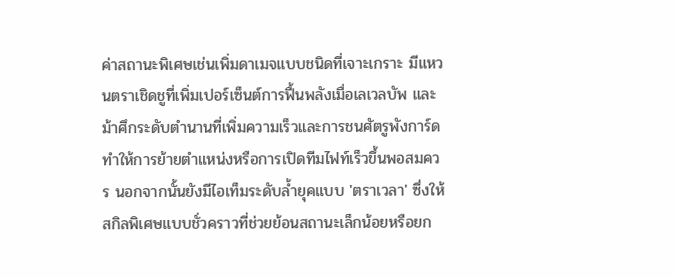ค่าสถานะพิเศษเช่นเพิ่มดาเมจแบบชนิดที่เจาะเกราะ มีแหวนตราเชิดชูที่เพิ่มเปอร์เซ็นต์การฟื้นพลังเมื่อเลเวลบัพ และม้าศึกระดับตำนานที่เพิ่มความเร็วและการชนศัตรูพังการ์ด ทำให้การย้ายตำแหน่งหรือการเปิดทีมไฟท์เร็วขึ้นพอสมควร นอกจากนั้นยังมีไอเท็มระดับล้ำยุคแบบ 'ตราเวลา' ซึ่งให้สกิลพิเศษแบบชั่วคราวที่ช่วยย้อนสถานะเล็กน้อยหรือยก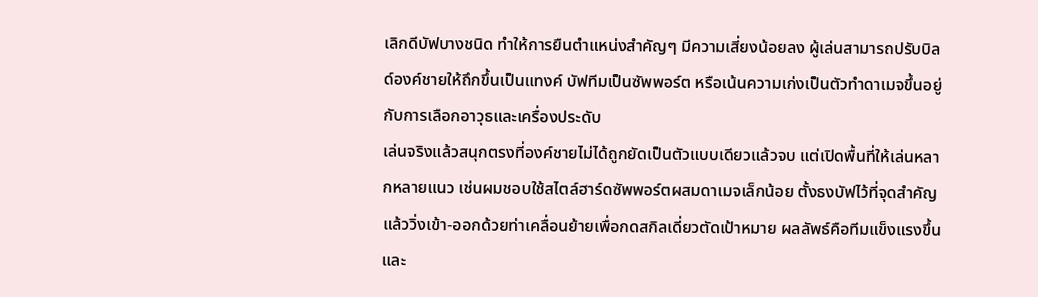เลิกดีบัฟบางชนิด ทำให้การยืนตำแหน่งสำคัญๆ มีความเสี่ยงน้อยลง ผู้เล่นสามารถปรับบิลด์องค์ชายให้ถึกขึ้นเป็นแทงค์ บัฟทีมเป็นซัพพอร์ต หรือเน้นความเก่งเป็นตัวทำดาเมจขึ้นอยู่กับการเลือกอาวุธและเครื่องประดับ
เล่นจริงแล้วสนุกตรงที่องค์ชายไม่ได้ถูกยัดเป็นตัวแบบเดียวแล้วจบ แต่เปิดพื้นที่ให้เล่นหลากหลายแนว เช่นผมชอบใช้สไตล์ฮาร์ดซัพพอร์ตผสมดาเมจเล็กน้อย ตั้งธงบัฟไว้ที่จุดสำคัญแล้ววิ่งเข้า-ออกด้วยท่าเคลื่อนย้ายเพื่อกดสกิลเดี่ยวตัดเป้าหมาย ผลลัพธ์คือทีมแข็งแรงขึ้นและ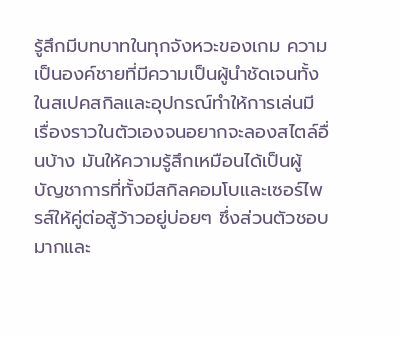รู้สึกมีบทบาทในทุกจังหวะของเกม ความเป็นองค์ชายที่มีความเป็นผู้นำชัดเจนทั้งในสเปคสกิลและอุปกรณ์ทำให้การเล่นมีเรื่องราวในตัวเองจนอยากจะลองสไตล์อื่นบ้าง มันให้ความรู้สึกเหมือนได้เป็นผู้บัญชาการที่ทั้งมีสกิลคอมโบและเซอร์ไพรส์ให้คู่ต่อสู้ว้าวอยู่บ่อยๆ ซึ่งส่วนตัวชอบมากและ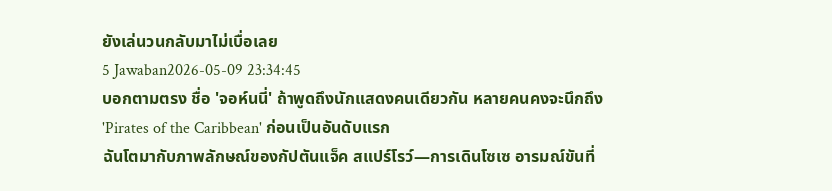ยังเล่นวนกลับมาไม่เบื่อเลย
5 Jawaban2026-05-09 23:34:45
บอกตามตรง ชื่อ 'จอห์นนี่' ถ้าพูดถึงนักแสดงคนเดียวกัน หลายคนคงจะนึกถึง 'Pirates of the Caribbean' ก่อนเป็นอันดับแรก
ฉันโตมากับภาพลักษณ์ของกัปตันแจ็ค สแปร์โรว์—การเดินโซเซ อารมณ์ขันที่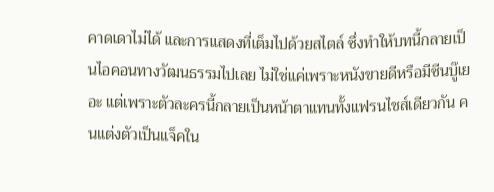คาดเดาไม่ได้ และการแสดงที่เต็มไปด้วยสไตล์ ซึ่งทำให้บทนี้กลายเป็นไอคอนทางวัฒนธรรมไปเลย ไม่ใช่แค่เพราะหนังขายดีหรือมีซีนบู๊เยอะ แต่เพราะตัวละครนี้กลายเป็นหน้าตาแทนทั้งแฟรนไชส์เดียวกัน คนแต่งตัวเป็นแจ็คใน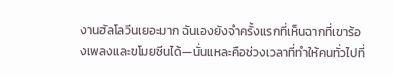งานฮัลโลวีนเยอะมาก ฉันเองยังจำครั้งแรกที่เห็นฉากที่เขาร้องเพลงและขโมยซีนได้—นั่นแหละคือช่วงเวลาที่ทำให้คนทั่วไปที่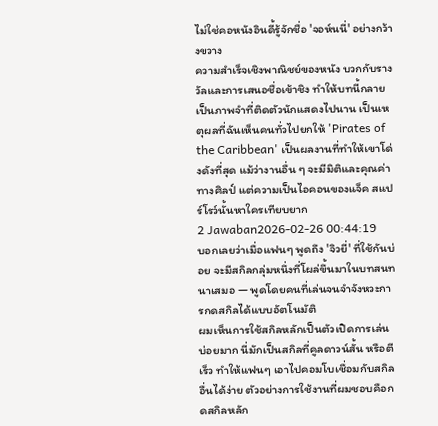ไม่ใช่คอหนังอินดี้รู้จักชื่อ 'จอห์นนี่' อย่างกว้างขวาง
ความสำเร็จเชิงพาณิชย์ของหนัง บวกกับรางวัลและการเสนอชื่อเข้าชิง ทำให้บทนี้กลายเป็นภาพจำที่ติดตัวนักแสดงไปนาน เป็นเหตุผลที่ฉันเห็นคนทั่วไปยกให้ 'Pirates of the Caribbean' เป็นผลงานที่ทำให้เขาโด่งดังที่สุด แม้ว่างานอื่น ๆ จะมีมิติและคุณค่าทางศิลป์ แต่ความเป็นไอคอนของแจ็ค สแปร์โรว์นั้นหาใครเทียบยาก
2 Jawaban2026-02-26 00:44:19
บอกเลยว่าเมื่อแฟนๆ พูดถึง 'จิวยี่' ที่ใช้กันบ่อย จะมีสกิลกลุ่มหนึ่งที่โผล่ขึ้นมาในบทสนทนาเสมอ — พูดโดยคนที่เล่นจนจำจังหวะการกดสกิลได้แบบอัตโนมัติ
ผมเห็นการใช้สกิลหลักเป็นตัวเปิดการเล่นบ่อยมาก นี่มักเป็นสกิลที่คูลดาวน์สั้น หรือตีเร็ว ทำให้แฟนๆ เอาไปคอมโบเชื่อมกับสกิลอื่นได้ง่าย ตัวอย่างการใช้งานที่ผมชอบคือกดสกิลหลัก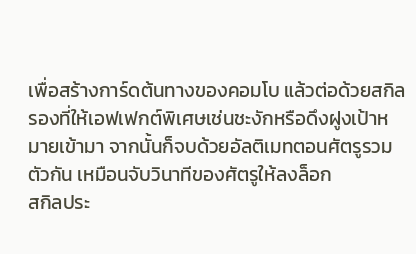เพื่อสร้างการ์ดต้นทางของคอมโบ แล้วต่อด้วยสกิลรองที่ให้เอฟเฟกต์พิเศษเช่นชะงักหรือดึงฝูงเป้าหมายเข้ามา จากนั้นก็จบด้วยอัลติเมทตอนศัตรูรวมตัวกัน เหมือนจับวินาทีของศัตรูให้ลงล็อก
สกิลประ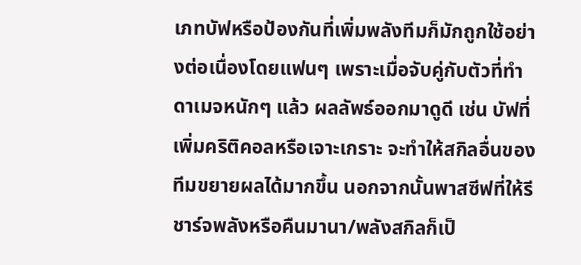เภทบัฟหรือป้องกันที่เพิ่มพลังทีมก็มักถูกใช้อย่างต่อเนื่องโดยแฟนๆ เพราะเมื่อจับคู่กับตัวที่ทำดาเมจหนักๆ แล้ว ผลลัพธ์ออกมาดูดี เช่น บัฟที่เพิ่มคริติคอลหรือเจาะเกราะ จะทำให้สกิลอื่นของทีมขยายผลได้มากขึ้น นอกจากนั้นพาสซีฟที่ให้รีชาร์จพลังหรือคืนมานา/พลังสกิลก็เป็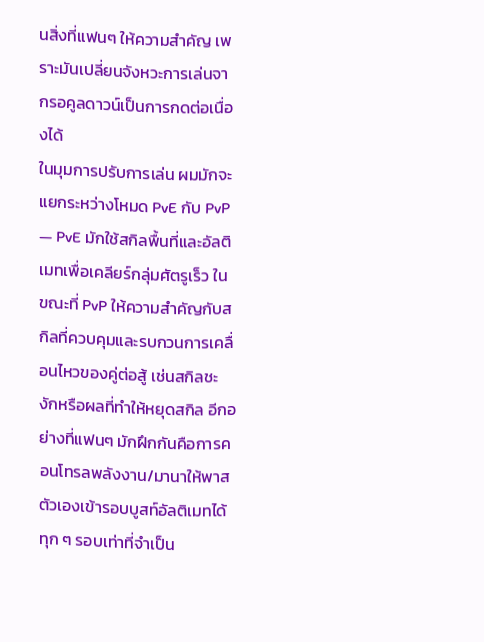นสิ่งที่แฟนๆ ให้ความสำคัญ เพราะมันเปลี่ยนจังหวะการเล่นจากรอคูลดาวน์เป็นการกดต่อเนื่องได้
ในมุมการปรับการเล่น ผมมักจะแยกระหว่างโหมด PvE กับ PvP — PvE มักใช้สกิลพื้นที่และอัลติเมทเพื่อเคลียร์กลุ่มศัตรูเร็ว ในขณะที่ PvP ให้ความสำคัญกับสกิลที่ควบคุมและรบกวนการเคลื่อนไหวของคู่ต่อสู้ เช่นสกิลชะงักหรือผลที่ทำให้หยุดสกิล อีกอย่างที่แฟนๆ มักฝึกกันคือการคอนโทรลพลังงาน/มานาให้พาสตัวเองเข้ารอบบูสท์อัลติเมทได้ทุก ๆ รอบเท่าที่จำเป็น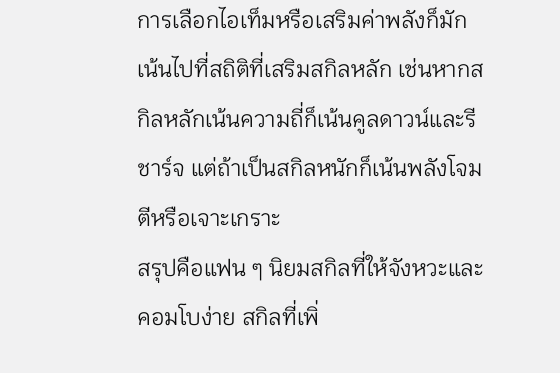การเลือกไอเท็มหรือเสริมค่าพลังก็มักเน้นไปที่สถิติที่เสริมสกิลหลัก เช่นหากสกิลหลักเน้นความถี่ก็เน้นคูลดาวน์และรีชาร์จ แต่ถ้าเป็นสกิลหนักก็เน้นพลังโจมตีหรือเจาะเกราะ
สรุปคือแฟน ๆ นิยมสกิลที่ให้จังหวะและคอมโบง่าย สกิลที่เพิ่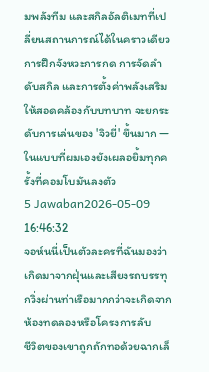มพลังทีม และสกิลอัลติเมทที่เปลี่ยนสถานการณ์ได้ในคราวเดียว การฝึกจังหวะการกด การจัดลำดับสกิล และการตั้งค่าพลังเสริมให้สอดคล้องกับบทบาท จะยกระดับการเล่นของ 'จิวยี่' ขึ้นมาก — ในแบบที่ผมเองยังเผลอยิ้มทุกครั้งที่คอมโบมันลงตัว
5 Jawaban2026-05-09 16:46:32
จอห์นนี่เป็นตัวละครที่ฉันมองว่าเกิดมาจากฝุ่นและเสียงรถบรรทุกวิ่งผ่านท่าเรือมากกว่าจะเกิดจากห้องทดลองหรือโครงการลับ
ชีวิตของเขาถูกถักทอด้วยฉากเล็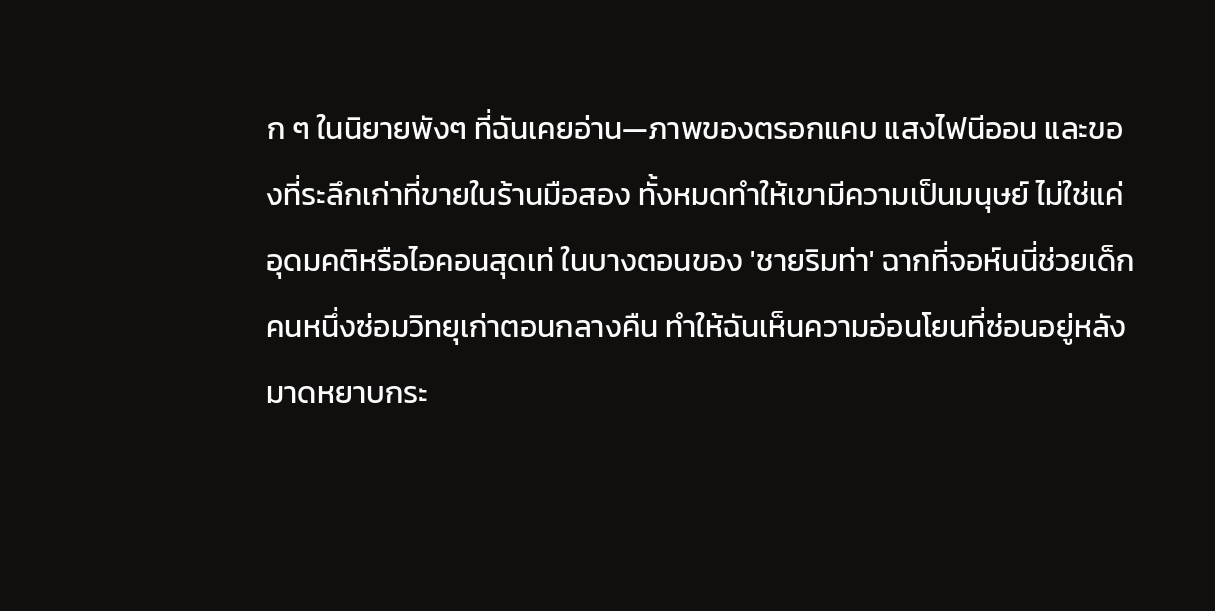ก ๆ ในนิยายพังๆ ที่ฉันเคยอ่าน—ภาพของตรอกแคบ แสงไฟนีออน และของที่ระลึกเก่าที่ขายในร้านมือสอง ทั้งหมดทำให้เขามีความเป็นมนุษย์ ไม่ใช่แค่อุดมคติหรือไอคอนสุดเท่ ในบางตอนของ 'ชายริมท่า' ฉากที่จอห์นนี่ช่วยเด็กคนหนึ่งซ่อมวิทยุเก่าตอนกลางคืน ทำให้ฉันเห็นความอ่อนโยนที่ซ่อนอยู่หลังมาดหยาบกระ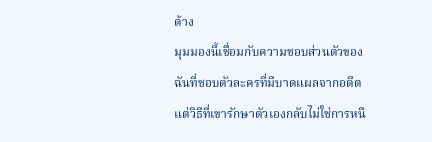ด้าง
มุมมองนี้เชื่อมกับความชอบส่วนตัวของฉันที่ชอบตัวละครที่มีบาดแผลจากอดีต แต่วิธีที่เขารักษาตัวเองกลับไม่ใช่การหนี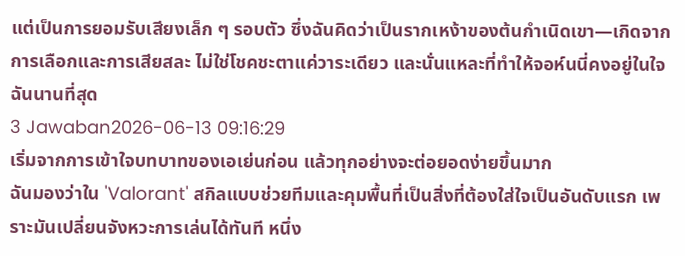แต่เป็นการยอมรับเสียงเล็ก ๆ รอบตัว ซึ่งฉันคิดว่าเป็นรากเหง้าของต้นกำเนิดเขา—เกิดจากการเลือกและการเสียสละ ไม่ใช่โชคชะตาแค่วาระเดียว และนั่นแหละที่ทำให้จอห์นนี่คงอยู่ในใจฉันนานที่สุด
3 Jawaban2026-06-13 09:16:29
เริ่มจากการเข้าใจบทบาทของเอเย่นก่อน แล้วทุกอย่างจะต่อยอดง่ายขึ้นมาก
ฉันมองว่าใน 'Valorant' สกิลแบบช่วยทีมและคุมพื้นที่เป็นสิ่งที่ต้องใส่ใจเป็นอันดับแรก เพราะมันเปลี่ยนจังหวะการเล่นได้ทันที หนึ่ง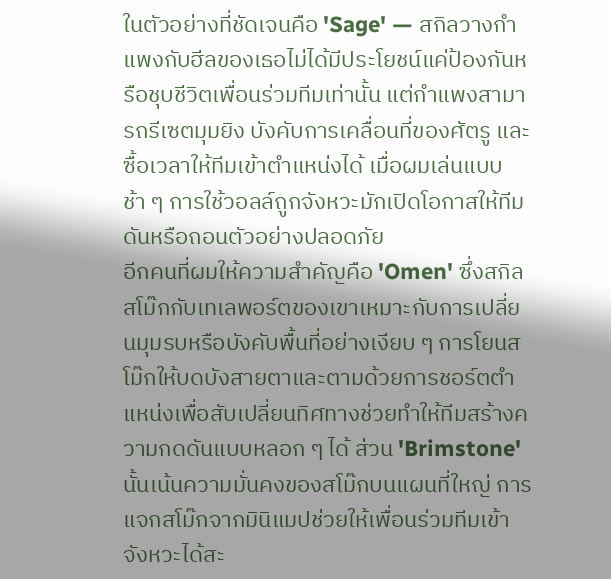ในตัวอย่างที่ชัดเจนคือ 'Sage' — สกิลวางกำแพงกับฮีลของเธอไม่ได้มีประโยชน์แค่ป้องกันหรือชุบชีวิตเพื่อนร่วมทีมเท่านั้น แต่กำแพงสามารถรีเซตมุมยิง บังคับการเคลื่อนที่ของศัตรู และซื้อเวลาให้ทีมเข้าตำแหน่งได้ เมื่อผมเล่นแบบช้า ๆ การใช้วอลล์ถูกจังหวะมักเปิดโอกาสให้ทีมดันหรือถอนตัวอย่างปลอดภัย
อีกคนที่ผมให้ความสำคัญคือ 'Omen' ซึ่งสกิลสโม๊กกับเทเลพอร์ตของเขาเหมาะกับการเปลี่ยนมุมรบหรือบังคับพื้นที่อย่างเงียบ ๆ การโยนสโม๊กให้บดบังสายตาและตามด้วยการชอร์ตตำแหน่งเพื่อสับเปลี่ยนทิศทางช่วยทำให้ทีมสร้างความกดดันแบบหลอก ๆ ได้ ส่วน 'Brimstone' นั้นเน้นความมั่นคงของสโม๊กบนแผนที่ใหญ่ การแจกสโม๊กจากมินิแมปช่วยให้เพื่อนร่วมทีมเข้าจังหวะได้สะ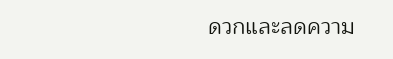ดวกและลดความ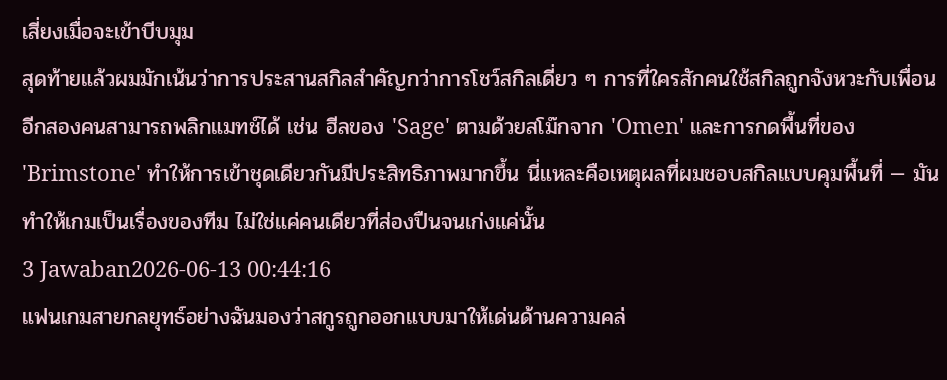เสี่ยงเมื่อจะเข้าบีบมุม
สุดท้ายแล้วผมมักเน้นว่าการประสานสกิลสำคัญกว่าการโชว์สกิลเดี่ยว ๆ การที่ใครสักคนใช้สกิลถูกจังหวะกับเพื่อนอีกสองคนสามารถพลิกแมทช์ได้ เช่น ฮีลของ 'Sage' ตามด้วยสโม๊กจาก 'Omen' และการกดพื้นที่ของ 'Brimstone' ทำให้การเข้าชุดเดียวกันมีประสิทธิภาพมากขึ้น นี่แหละคือเหตุผลที่ผมชอบสกิลแบบคุมพื้นที่ — มันทำให้เกมเป็นเรื่องของทีม ไม่ใช่แค่คนเดียวที่ส่องปืนจนเก่งแค่นั้น
3 Jawaban2026-06-13 00:44:16
แฟนเกมสายกลยุทธ์อย่างฉันมองว่าสกูรถูกออกแบบมาให้เด่นด้านความคล่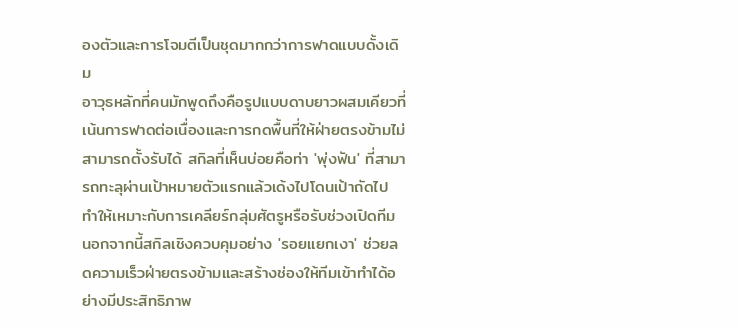องตัวและการโจมตีเป็นชุดมากกว่าการฟาดแบบดั้งเดิม
อาวุธหลักที่คนมักพูดถึงคือรูปแบบดาบยาวผสมเคียวที่เน้นการฟาดต่อเนื่องและการกดพื้นที่ให้ฝ่ายตรงข้ามไม่สามารถตั้งรับได้ สกิลที่เห็นบ่อยคือท่า 'พุ่งฟัน' ที่สามารถทะลุผ่านเป้าหมายตัวแรกแล้วเด้งไปโดนเป้าถัดไป ทำให้เหมาะกับการเคลียร์กลุ่มศัตรูหรือรับช่วงเปิดทีม นอกจากนี้สกิลเชิงควบคุมอย่าง 'รอยแยกเงา' ช่วยลดความเร็วฝ่ายตรงข้ามและสร้างช่องให้ทีมเข้าทำได้อย่างมีประสิทธิภาพ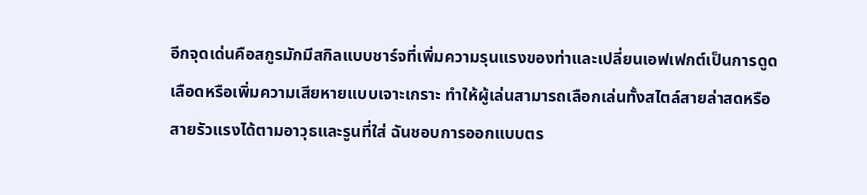อีกจุดเด่นคือสกูรมักมีสกิลแบบชาร์จที่เพิ่มความรุนแรงของท่าและเปลี่ยนเอฟเฟกต์เป็นการดูดเลือดหรือเพิ่มความเสียหายแบบเจาะเกราะ ทำให้ผู้เล่นสามารถเลือกเล่นทั้งสไตล์สายล่าสดหรือสายรัวแรงได้ตามอาวุธและรูนที่ใส่ ฉันชอบการออกแบบตร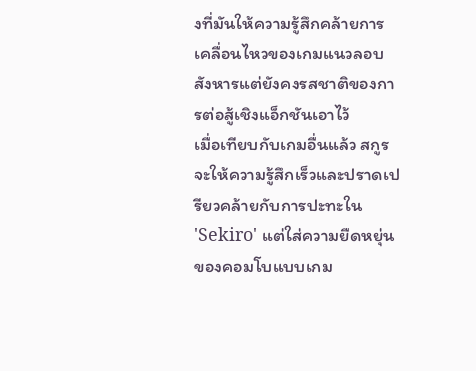งที่มันให้ความรู้สึกคล้ายการเคลื่อนไหวของเกมแนวลอบสังหารแต่ยังคงรสชาติของการต่อสู้เชิงแอ็กชันเอาไว้
เมื่อเทียบกับเกมอื่นแล้ว สกูรจะให้ความรู้สึกเร็วและปราดเปรียวคล้ายกับการปะทะใน 'Sekiro' แต่ใส่ความยืดหยุ่นของคอมโบแบบเกม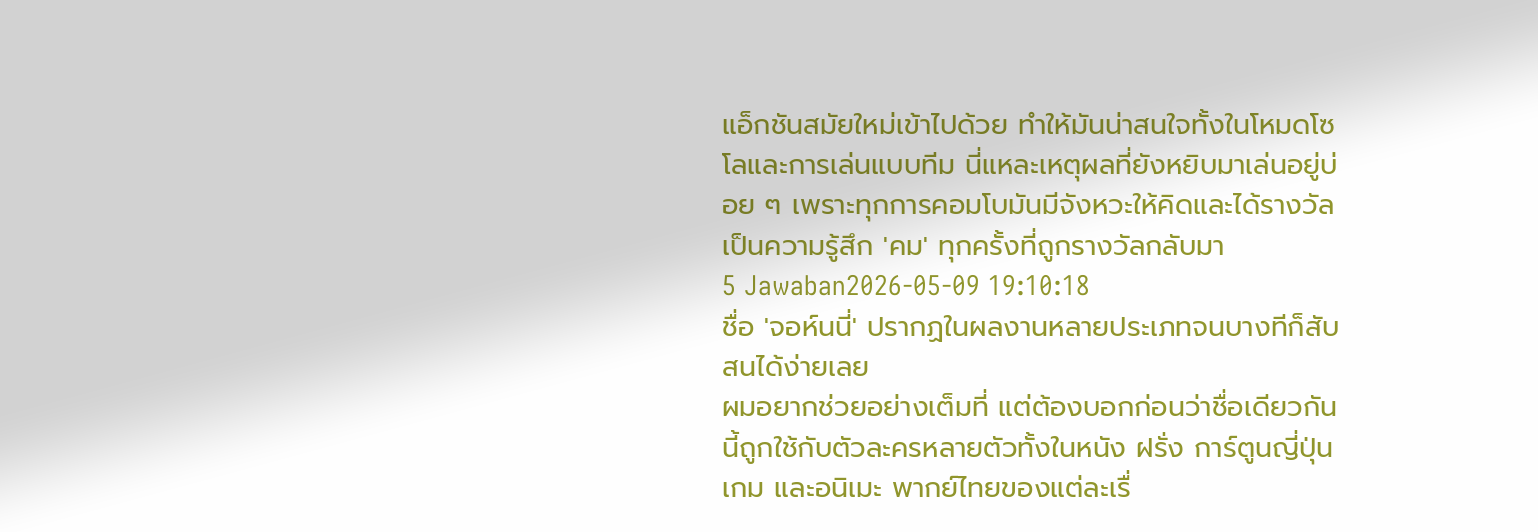แอ็กชันสมัยใหม่เข้าไปด้วย ทำให้มันน่าสนใจทั้งในโหมดโซโลและการเล่นแบบทีม นี่แหละเหตุผลที่ยังหยิบมาเล่นอยู่บ่อย ๆ เพราะทุกการคอมโบมันมีจังหวะให้คิดและได้รางวัลเป็นความรู้สึก 'คม' ทุกครั้งที่ถูกรางวัลกลับมา
5 Jawaban2026-05-09 19:10:18
ชื่อ 'จอห์นนี่' ปรากฏในผลงานหลายประเภทจนบางทีก็สับสนได้ง่ายเลย
ผมอยากช่วยอย่างเต็มที่ แต่ต้องบอกก่อนว่าชื่อเดียวกันนี้ถูกใช้กับตัวละครหลายตัวทั้งในหนัง ฝรั่ง การ์ตูนญี่ปุ่น เกม และอนิเมะ พากย์ไทยของแต่ละเรื่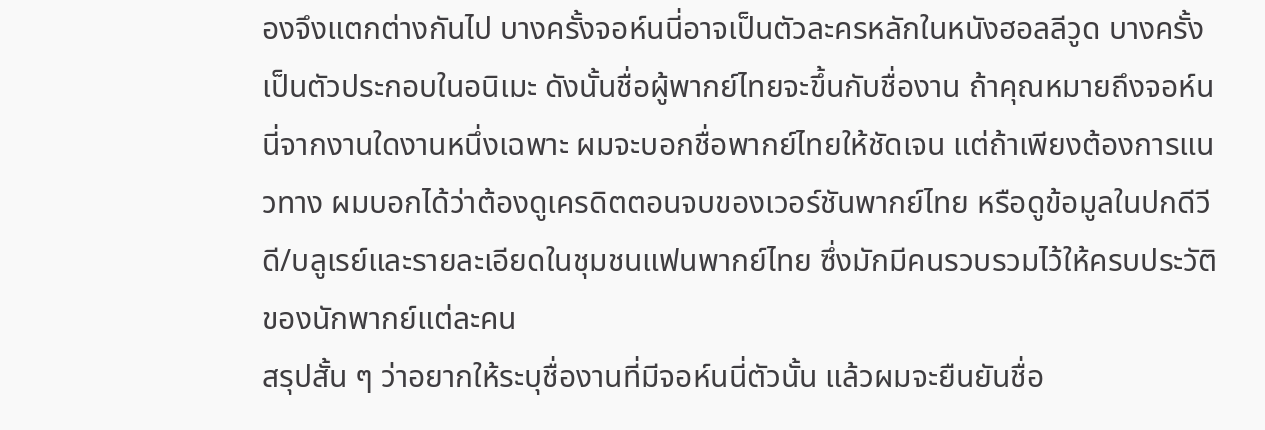องจึงแตกต่างกันไป บางครั้งจอห์นนี่อาจเป็นตัวละครหลักในหนังฮอลลีวูด บางครั้งเป็นตัวประกอบในอนิเมะ ดังนั้นชื่อผู้พากย์ไทยจะขึ้นกับชื่องาน ถ้าคุณหมายถึงจอห์นนี่จากงานใดงานหนึ่งเฉพาะ ผมจะบอกชื่อพากย์ไทยให้ชัดเจน แต่ถ้าเพียงต้องการแนวทาง ผมบอกได้ว่าต้องดูเครดิตตอนจบของเวอร์ชันพากย์ไทย หรือดูข้อมูลในปกดีวีดี/บลูเรย์และรายละเอียดในชุมชนแฟนพากย์ไทย ซึ่งมักมีคนรวบรวมไว้ให้ครบประวัติของนักพากย์แต่ละคน
สรุปสั้น ๆ ว่าอยากให้ระบุชื่องานที่มีจอห์นนี่ตัวนั้น แล้วผมจะยืนยันชื่อ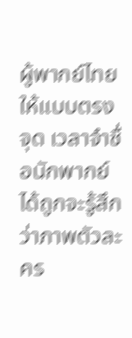ผู้พากย์ไทยให้แบบตรงจุด เวลาจำชื่อนักพากย์ได้ถูกจะรู้สึกว่าภาพตัวละคร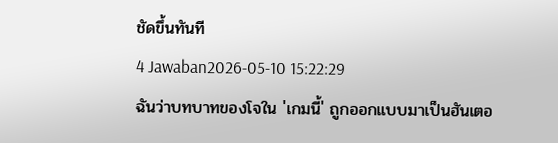ชัดขึ้นทันที
4 Jawaban2026-05-10 15:22:29
ฉันว่าบทบาทของโจใน 'เกมนี้' ถูกออกแบบมาเป็นฮันเตอ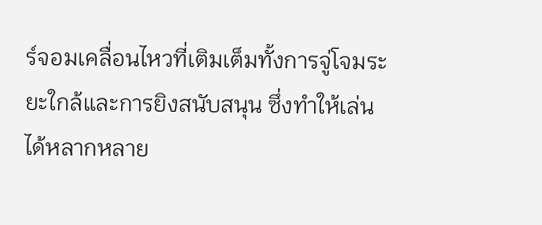ร์จอมเคลื่อนไหวที่เติมเต็มทั้งการจู่โจมระยะใกล้และการยิงสนับสนุน ซึ่งทำให้เล่นได้หลากหลาย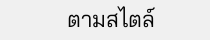ตามสไตล์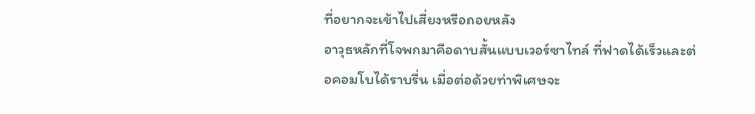ที่อยากจะเข้าไปเสี่ยงหรือถอยหลัง
อาวุธหลักที่โจพกมาคือดาบสั้นแบบเวอร์ซาไทล์ ที่ฟาดได้เร็วและต่อคอมโบได้ราบรื่น เมื่อต่อด้วยท่าพิเศษจะ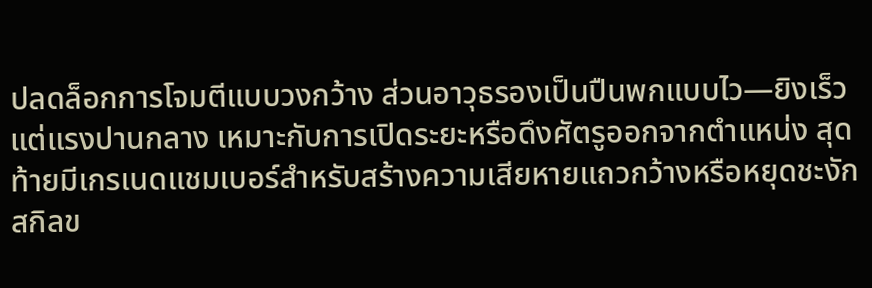ปลดล็อกการโจมตีแบบวงกว้าง ส่วนอาวุธรองเป็นปืนพกแบบไว—ยิงเร็วแต่แรงปานกลาง เหมาะกับการเปิดระยะหรือดึงศัตรูออกจากตำแหน่ง สุดท้ายมีเกรเนดแชมเบอร์สำหรับสร้างความเสียหายแถวกว้างหรือหยุดชะงัก
สกิลข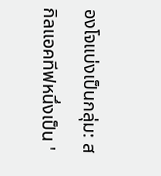องโจแบ่งเป็นกลุ่ม: สกิลแอคทีฟหนึ่งเป็น '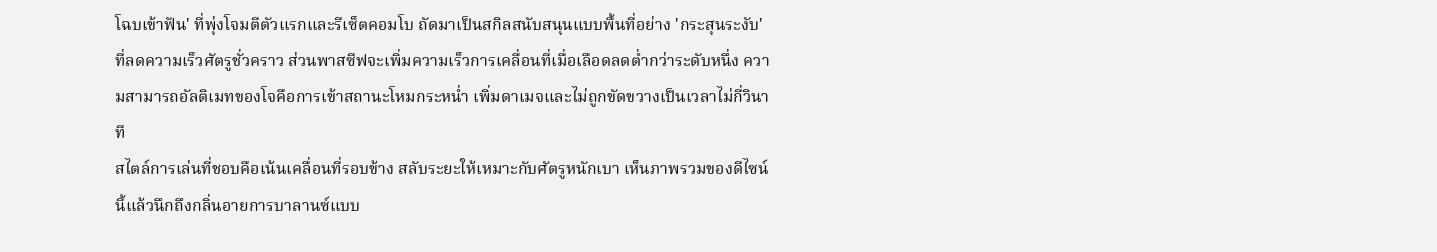โฉบเข้าฟัน' ที่พุ่งโจมตีตัวแรกและรีเซ็ตคอมโบ ถัดมาเป็นสกิลสนับสนุนแบบพื้นที่อย่าง 'กระสุนระงับ' ที่ลดความเร็วศัตรูชั่วคราว ส่วนพาสซีฟจะเพิ่มความเร็วการเคลื่อนที่เมื่อเลือดลดต่ำกว่าระดับหนึ่ง ความสามารถอัลติเมทของโจคือการเข้าสถานะโหมกระหน่ำ เพิ่มดาเมจและไม่ถูกขัดขวางเป็นเวลาไม่กี่วินาที
สไตล์การเล่นที่ชอบคือเน้นเคลื่อนที่รอบข้าง สลับระยะให้เหมาะกับศัตรูหนักเบา เห็นภาพรวมของดีไซน์นี้แล้วนึกถึงกลิ่นอายการบาลานซ์แบบ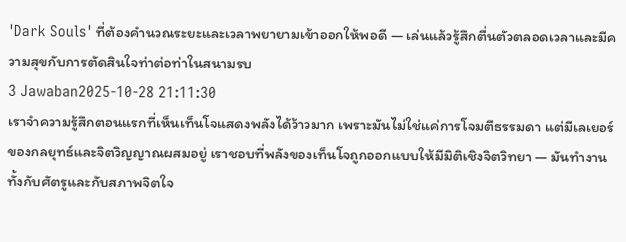'Dark Souls' ที่ต้องคำนวณระยะและเวลาพยายามเข้าออกให้พอดี — เล่นแล้วรู้สึกตื่นตัวตลอดเวลาและมีความสุขกับการตัดสินใจท่าต่อท่าในสนามรบ
3 Jawaban2025-10-28 21:11:30
เราจำความรู้สึกตอนแรกที่เห็นเท็นโจแสดงพลังได้ว้าวมาก เพราะมันไม่ใช่แค่การโจมตีธรรมดา แต่มีเลเยอร์ของกลยุทธ์และจิตวิญญาณผสมอยู่ เราชอบที่พลังของเท็นโจถูกออกแบบให้มีมิติเชิงจิตวิทยา — มันทำงานทั้งกับศัตรูและกับสภาพจิตใจ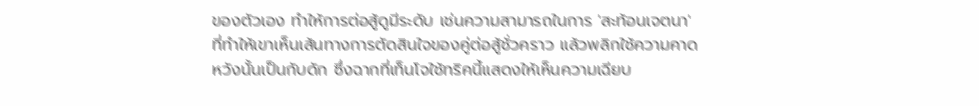ของตัวเอง ทำให้การต่อสู้ดูมีระดับ เช่นความสามารถในการ 'สะท้อนเจตนา' ที่ทำให้เขาเห็นเส้นทางการตัดสินใจของคู่ต่อสู้ชั่วคราว แล้วพลิกใช้ความคาดหวังนั้นเป็นกับดัก ซึ่งฉากที่เท็นโจใช้ทริคนี้แสดงให้เห็นความเฉียบ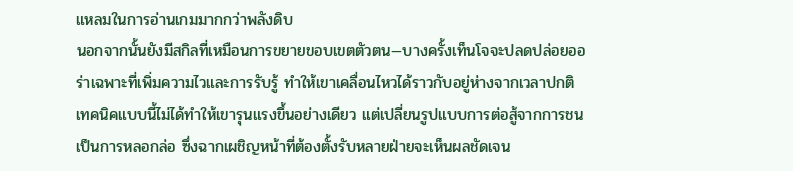แหลมในการอ่านเกมมากกว่าพลังดิบ
นอกจากนั้นยังมีสกิลที่เหมือนการขยายขอบเขตตัวตน—บางครั้งเท็นโจจะปลดปล่อยออร่าเฉพาะที่เพิ่มความไวและการรับรู้ ทำให้เขาเคลื่อนไหวได้ราวกับอยู่ห่างจากเวลาปกติ เทคนิคแบบนี้ไม่ได้ทำให้เขารุนแรงขึ้นอย่างเดียว แต่เปลี่ยนรูปแบบการต่อสู้จากการชนเป็นการหลอกล่อ ซึ่งฉากเผชิญหน้าที่ต้องตั้งรับหลายฝ่ายจะเห็นผลชัดเจน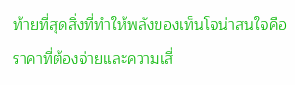ท้ายที่สุดสิ่งที่ทำให้พลังของเท็นโจน่าสนใจคือราคาที่ต้องจ่ายและความเสี่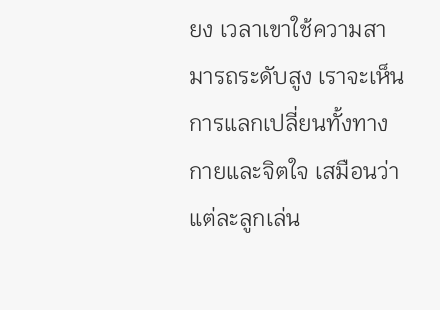ยง เวลาเขาใช้ความสามารถระดับสูง เราจะเห็นการแลกเปลี่ยนทั้งทางกายและจิตใจ เสมือนว่าแต่ละลูกเล่น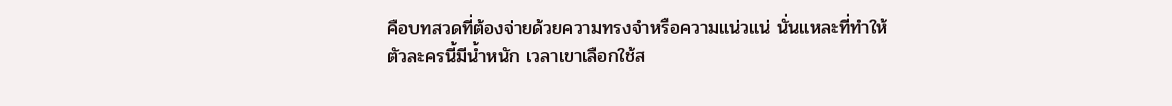คือบทสวดที่ต้องจ่ายด้วยความทรงจำหรือความแน่วแน่ นั่นแหละที่ทำให้ตัวละครนี้มีน้ำหนัก เวลาเขาเลือกใช้ส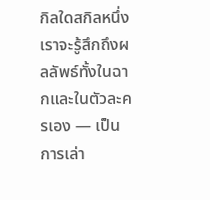กิลใดสกิลหนึ่ง เราจะรู้สึกถึงผลลัพธ์ทั้งในฉากและในตัวละครเอง — เป็นการเล่า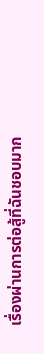เรื่องผ่านการต่อสู้ที่ฉันชอบมาก